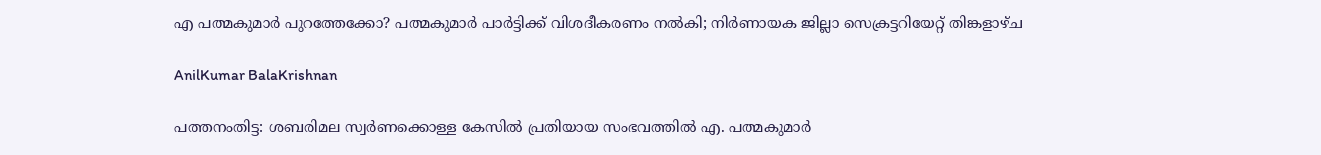എ പത്മകുമാർ പുറത്തേക്കോ? പത്മകുമാർ പാർട്ടിക്ക് വിശദീകരണം നൽകി; നിർണായക ജില്ലാ സെക്രട്ടറിയേറ്റ് തിങ്കളാഴ്ച

AnilKumar BalaKrishnan

പത്തനംതിട്ട: ശബരിമല സ്വർണക്കൊള്ള കേസിൽ പ്രതിയായ സംഭവത്തിൽ എ. പത്മകുമാർ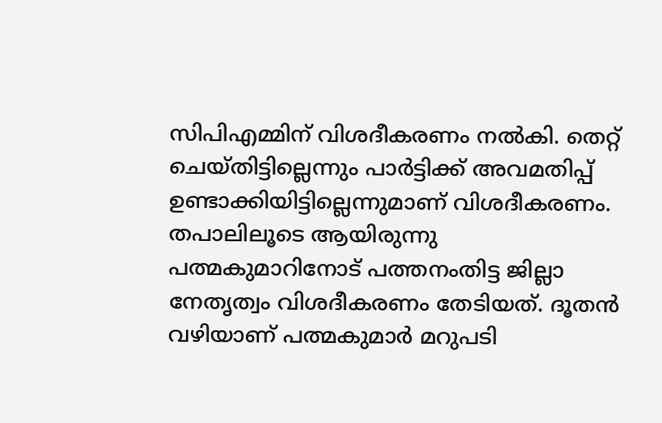സിപിഎമ്മിന് വിശദീകരണം നൽകി. തെറ്റ് ചെയ്തിട്ടില്ലെന്നും പാർട്ടിക്ക് അവമതിപ്പ് ഉണ്ടാക്കിയിട്ടില്ലെന്നുമാണ് വിശദീകരണം. തപാലിലൂടെ ആയിരുന്നു പത്മകുമാറിനോട് പത്തനംതിട്ട ജില്ലാ നേതൃത്വം വിശദീകരണം തേടിയത്. ദൂതൻ വഴിയാണ് പത്മകുമാര്‍ മറുപടി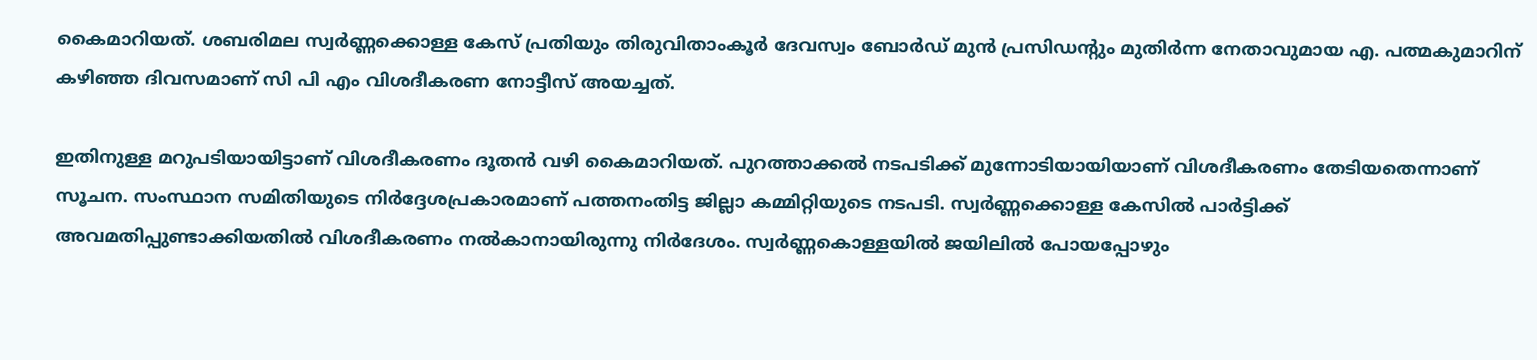കൈമാറിയത്. ശബരിമല സ്വർണ്ണക്കൊള്ള കേസ് പ്രതിയും തിരുവിതാംകൂർ ദേവസ്വം ബോർഡ് മുൻ പ്രസിഡന്റും മുതിർന്ന നേതാവുമായ എ. പത്മകുമാറിന് കഴിഞ്ഞ ദിവസമാണ് സി പി എം വിശദീകരണ നോട്ടീസ് അയച്ചത്.

ഇതിനുള്ള മറുപടിയായിട്ടാണ് വിശദീകരണം ദൂതൻ വഴി കൈമാറിയത്. പുറത്താക്കൽ നടപടിക്ക് മുന്നോടിയായിയാണ് വിശദീകരണം തേടിയതെന്നാണ് സൂചന. സംസ്ഥാന സമിതിയുടെ നിർദ്ദേശപ്രകാരമാണ് പത്തനംതിട്ട ജില്ലാ കമ്മിറ്റിയുടെ നടപടി. സ്വർണ്ണക്കൊള്ള കേസിൽ പാർട്ടിക്ക് അവമതിപ്പുണ്ടാക്കിയതിൽ വിശദീകരണം നൽകാനായിരുന്നു നിര്‍ദേശം. സ്വർണ്ണകൊള്ളയിൽ ജയിലിൽ പോയപ്പോഴും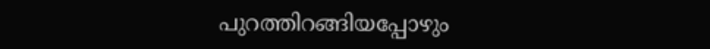പുറത്തിറങ്ങിയപ്പോഴും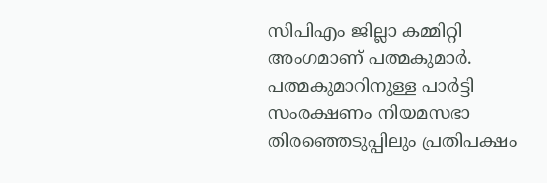സിപിഎം ജില്ലാ കമ്മിറ്റി അംഗമാണ് പത്മകുമാർ. പത്മകുമാറിനുള്ള പാർട്ടി സംരക്ഷണം നിയമസഭാ തിരഞ്ഞെടുപ്പിലും പ്രതിപക്ഷം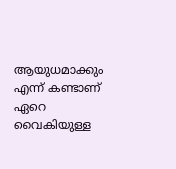ആയുധമാക്കും എന്ന് കണ്ടാണ് ഏറെ വൈകിയുള്ള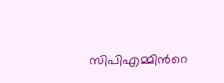സിപിഎമ്മിന്‍റെ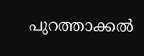പുറത്താക്കൽ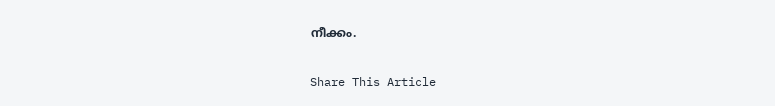നീക്കം.

Share This Article